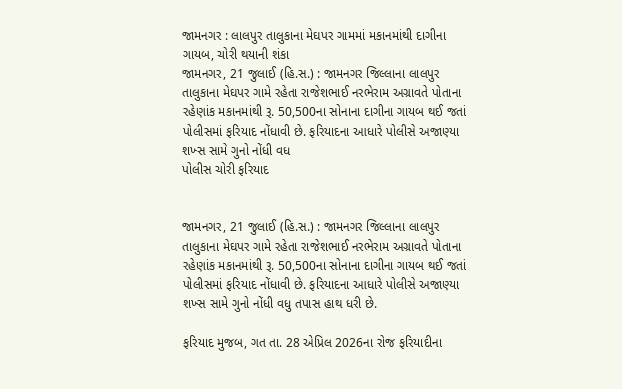જામનગર : લાલપુર તાલુકાના મેઘપર ગામમાં મકાનમાંથી દાગીના ગાયબ, ચોરી થયાની શંકા
જામનગર, 21 જુલાઈ (હિ.સ.) : જામનગર જિલ્લાના લાલપુર તાલુકાના મેઘપર ગામે રહેતા રાજેશભાઈ નરભેરામ અગ્રાવતે પોતાના રહેણાંક મકાનમાંથી રૂ. 50,500ના સોનાના દાગીના ગાયબ થઈ જતાં પોલીસમાં ફરિયાદ નોંધાવી છે. ફરિયાદના આધારે પોલીસે અજાણ્યા શખ્સ સામે ગુનો નોંધી વધ
પોલીસ ચોરી ફરિયાદ


જામનગર, 21 જુલાઈ (હિ.સ.) : જામનગર જિલ્લાના લાલપુર તાલુકાના મેઘપર ગામે રહેતા રાજેશભાઈ નરભેરામ અગ્રાવતે પોતાના રહેણાંક મકાનમાંથી રૂ. 50,500ના સોનાના દાગીના ગાયબ થઈ જતાં પોલીસમાં ફરિયાદ નોંધાવી છે. ફરિયાદના આધારે પોલીસે અજાણ્યા શખ્સ સામે ગુનો નોંધી વધુ તપાસ હાથ ધરી છે.

ફરિયાદ મુજબ, ગત તા. 28 એપ્રિલ 2026ના રોજ ફરિયાદીના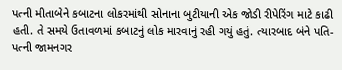પત્ની મીતાબેને કબાટના લોકરમાંથી સોનાના બુટીયાની એક જોડી રીપેરિંગ માટે કાઢી હતી. તે સમયે ઉતાવળમાં કબાટનું લોક મારવાનું રહી ગયું હતું. ત્યારબાદ બંને પતિ-પત્ની જામનગર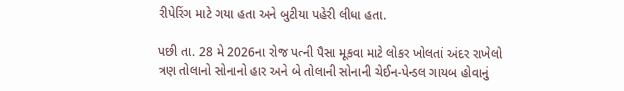રીપેરિંગ માટે ગયા હતા અને બુટીયા પહેરી લીધા હતા.

પછી તા. 28 મે 2026ના રોજ પત્ની પૈસા મૂકવા માટે લોકર ખોલતાં અંદર રાખેલો ત્રણ તોલાનો સોનાનો હાર અને બે તોલાની સોનાની ચેઈન-પેન્ડલ ગાયબ હોવાનું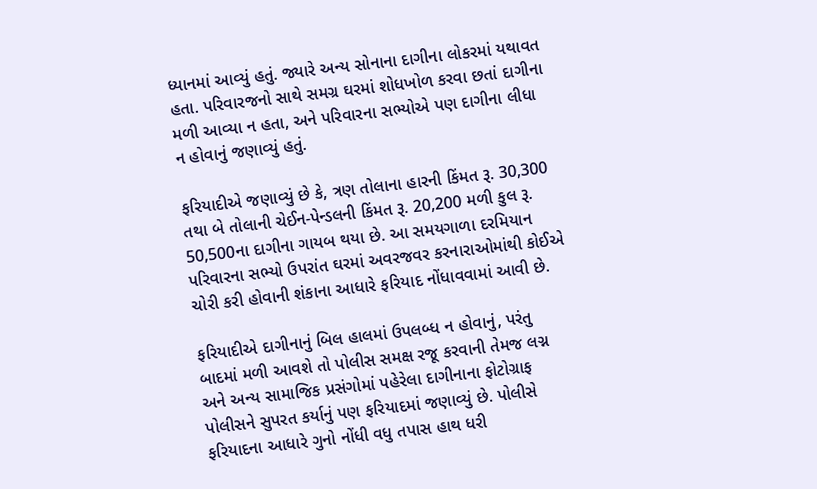ધ્યાનમાં આવ્યું હતું. જ્યારે અન્ય સોનાના દાગીના લોકરમાં યથાવત હતા. પરિવારજનો સાથે સમગ્ર ઘરમાં શોધખોળ કરવા છતાં દાગીના મળી આવ્યા ન હતા, અને પરિવારના સભ્યોએ પણ દાગીના લીધા ન હોવાનું જણાવ્યું હતું.

ફરિયાદીએ જણાવ્યું છે કે, ત્રણ તોલાના હારની કિંમત રૂ. 30,300 તથા બે તોલાની ચેઈન-પેન્ડલની કિંમત રૂ. 20,200 મળી કુલ રૂ. 50,500ના દાગીના ગાયબ થયા છે. આ સમયગાળા દરમિયાન પરિવારના સભ્યો ઉપરાંત ઘરમાં અવરજવર કરનારાઓમાંથી કોઈએ ચોરી કરી હોવાની શંકાના આધારે ફરિયાદ નોંધાવવામાં આવી છે.

ફરિયાદીએ દાગીનાનું બિલ હાલમાં ઉપલબ્ધ ન હોવાનું, પરંતુ બાદમાં મળી આવશે તો પોલીસ સમક્ષ રજૂ કરવાની તેમજ લગ્ન અને અન્ય સામાજિક પ્રસંગોમાં પહેરેલા દાગીનાના ફોટોગ્રાફ પોલીસને સુપરત કર્યાનું પણ ફરિયાદમાં જણાવ્યું છે. પોલીસે ફરિયાદના આધારે ગુનો નોંધી વધુ તપાસ હાથ ધરી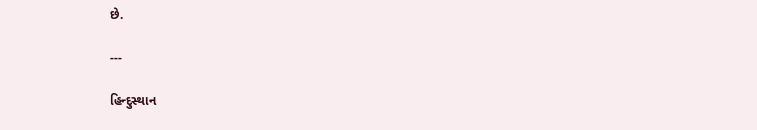છે.

---

હિન્દુસ્થાન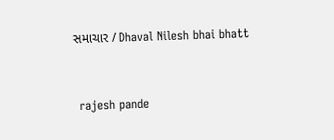સમાચાર / Dhaval Nilesh bhai bhatt


 rajesh pande